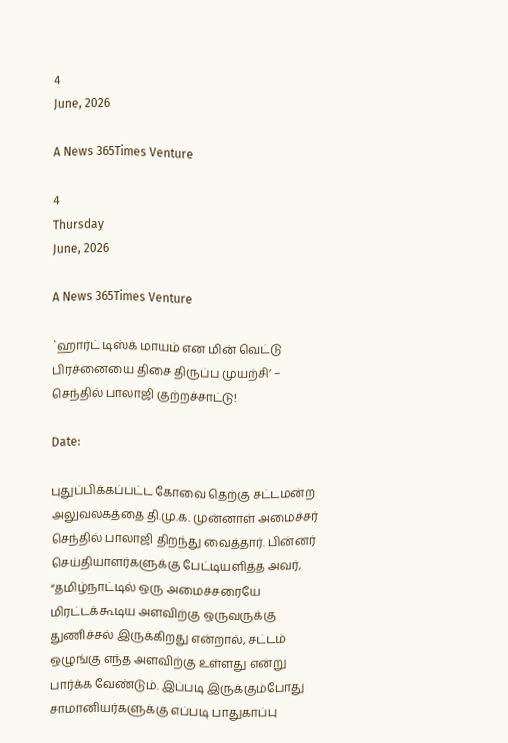4
June, 2026

A News 365Times Venture

4
Thursday
June, 2026

A News 365Times Venture

`ஹார்ட் டிஸ்க் மாயம் என மின் வெட்டு பிரச்னையை திசை திருப்ப முயற்சி’ – செந்தில் பாலாஜி குற்றச்சாட்டு!

Date:

புதுப்பிக்கப்பட்ட கோவை தெற்கு சட்டமன்ற அலுவலகத்தை தி.மு.க. முன்னாள் அமைச்சர் செந்தில் பாலாஜி திறந்து வைத்தார். பின்னர் செய்தியாளர்களுக்கு பேட்டியளித்த அவர், “தமிழ்நாட்டில் ஒரு அமைச்சரையே மிரட்டக்கூடிய அளவிற்கு ஒருவருக்கு துணிச்சல் இருக்கிறது என்றால், சட்டம் ஒழுங்கு எந்த அளவிற்கு உள்ளது என்று பார்க்க வேண்டும். இப்படி இருக்கும்போது சாமானியர்களுக்கு எப்படி பாதுகாப்பு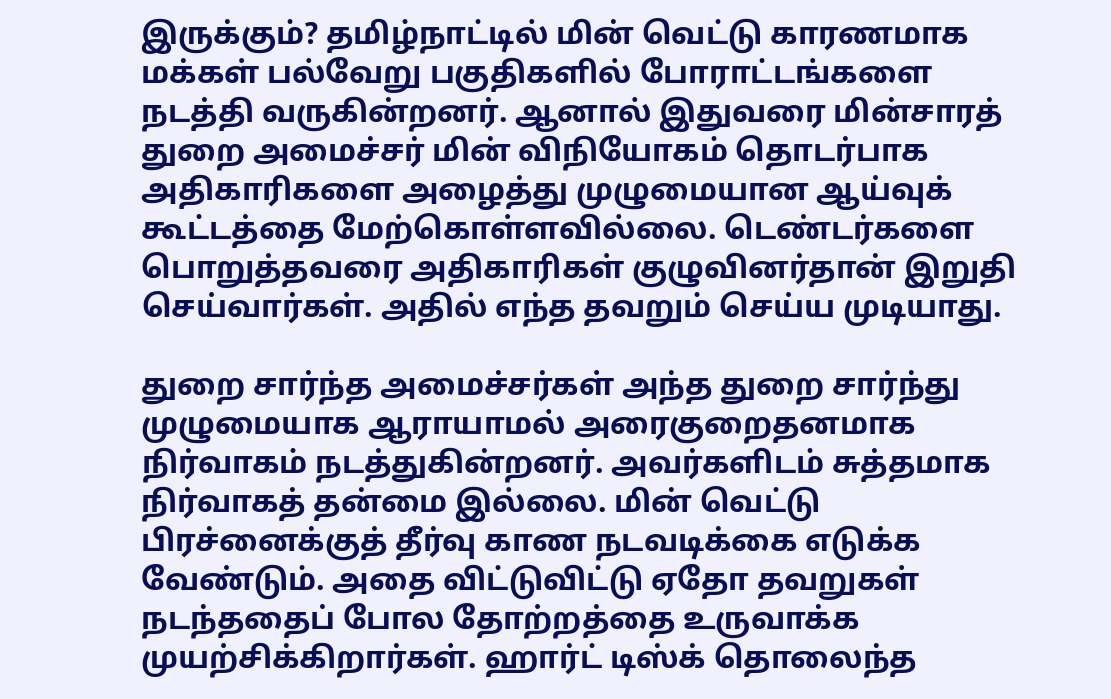இருக்கும்? தமிழ்நாட்டில் மின் வெட்டு காரணமாக மக்கள் பல்வேறு பகுதிகளில் போராட்டங்களை நடத்தி வருகின்றனர். ஆனால் இதுவரை மின்சாரத் துறை அமைச்சர் மின் விநியோகம் தொடர்பாக அதிகாரிகளை அழைத்து முழுமையான ஆய்வுக் கூட்டத்தை மேற்கொள்ளவில்லை. டெண்டர்களை பொறுத்தவரை அதிகாரிகள் குழுவினர்தான் இறுதி செய்வார்கள். அதில் எந்த தவறும் செய்ய முடியாது.

துறை சார்ந்த அமைச்சர்கள் அந்த துறை சார்ந்து முழுமையாக ஆராயாமல் அரைகுறைதனமாக நிர்வாகம் நடத்துகின்றனர். அவர்களிடம் சுத்தமாக நிர்வாகத் தன்மை இல்லை. மின் வெட்டு பிரச்னைக்குத் தீர்வு காண நடவடிக்கை எடுக்க வேண்டும். அதை விட்டுவிட்டு ஏதோ தவறுகள் நடந்ததைப் போல தோற்றத்தை உருவாக்க முயற்சிக்கிறார்கள். ஹார்ட் டிஸ்க் தொலைந்த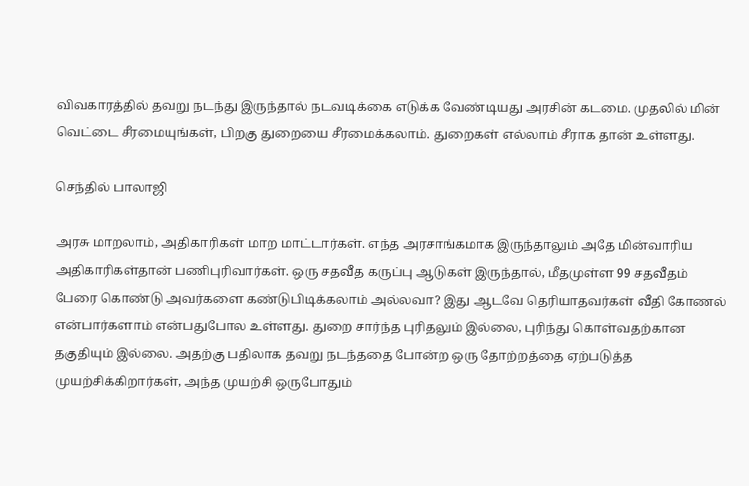விவகாரத்தில் தவறு நடந்து இருந்தால் நடவடிக்கை எடுக்க வேண்டியது அரசின் கடமை. முதலில் மின் வெட்டை சீரமையுங்கள், பிறகு துறையை சீரமைக்கலாம். துறைகள் எல்லாம் சீராக தான் உள்ளது.

செந்தில் பாலாஜி

அரசு மாறலாம், அதிகாரிகள் மாற மாட்டார்கள். எந்த அரசாங்கமாக இருந்தாலும் அதே மின்வாரிய அதிகாரிகள்தான் பணிபுரிவார்கள். ஒரு சதவீத கருப்பு ஆடுகள் இருந்தால், மீதமுள்ள 99 சதவீதம் பேரை கொண்டு அவர்களை கண்டுபிடிக்கலாம் அல்லவா? இது ஆடவே தெரியாதவர்கள் வீதி கோணல் என்பார்களாம் என்பதுபோல உள்ளது. துறை சார்ந்த புரிதலும் இல்லை, புரிந்து கொள்வதற்கான தகுதியும் இல்லை. அதற்கு பதிலாக தவறு நடந்ததை போன்ற ஒரு தோற்றத்தை ஏற்படுத்த முயற்சிக்கிறார்கள், அந்த முயற்சி ஒருபோதும்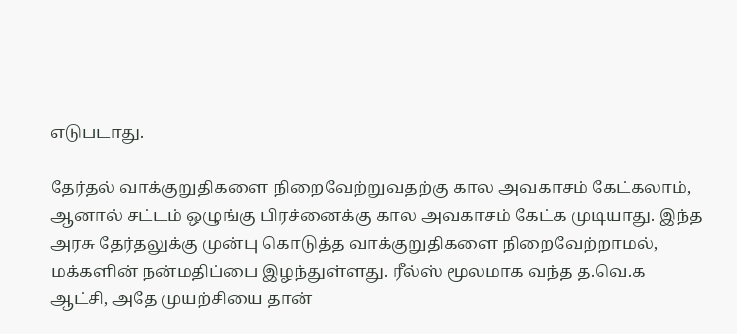எடுபடாது.

தேர்தல் வாக்குறுதிகளை நிறைவேற்றுவதற்கு கால அவகாசம் கேட்கலாம், ஆனால் சட்டம் ஒழுங்கு பிரச்னைக்கு கால அவகாசம் கேட்க முடியாது. இந்த அரசு தேர்தலுக்கு முன்பு கொடுத்த வாக்குறுதிகளை நிறைவேற்றாமல், மக்களின் நன்மதிப்பை இழந்துள்ளது. ரீல்ஸ் மூலமாக வந்த த.வெ.க ஆட்சி, அதே முயற்சியை தான்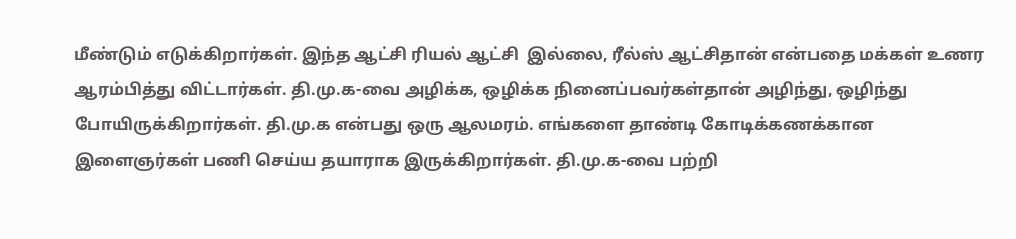மீண்டும் எடுக்கிறார்கள். இந்த ஆட்சி ரியல் ஆட்சி  இல்லை, ரீல்ஸ் ஆட்சிதான் என்பதை மக்கள் உணர ஆரம்பித்து விட்டார்கள். தி.மு.க-வை அழிக்க, ஒழிக்க நினைப்பவர்கள்தான் அழிந்து, ஒழிந்து போயிருக்கிறார்கள். தி.மு.க என்பது ஒரு ஆலமரம். எங்களை தாண்டி கோடிக்கணக்கான இளைஞர்கள் பணி செய்ய தயாராக இருக்கிறார்கள். தி.மு.க-வை பற்றி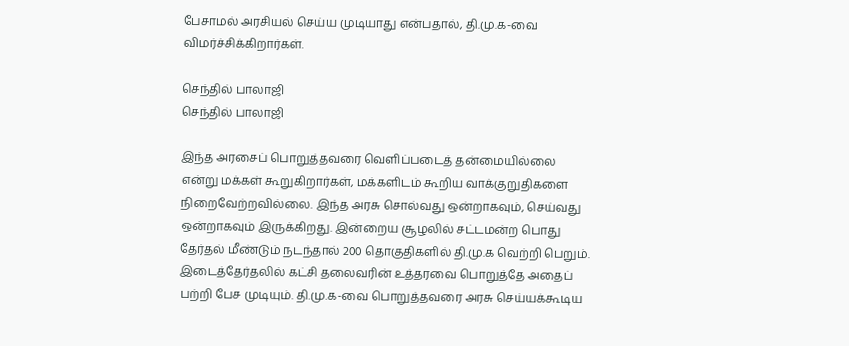பேசாமல் அரசியல் செய்ய முடியாது என்பதால், தி.மு.க-வை விமர்ச்சிக்கிறார்கள்.

செந்தில் பாலாஜி
செந்தில் பாலாஜி

இந்த அரசைப் பொறுத்தவரை வெளிப்படைத் தன்மையில்லை என்று மக்கள் கூறுகிறார்கள், மக்களிடம் கூறிய வாக்குறுதிகளை நிறைவேற்றவில்லை. இந்த அரசு சொல்வது ஒன்றாகவும், செய்வது ஒன்றாகவும் இருக்கிறது. இன்றைய சூழலில் சட்டமன்ற பொது தேர்தல் மீண்டும் நடந்தால் 200 தொகுதிகளில் தி.மு.க வெற்றி பெறும். இடைத்தேர்தலில் கட்சி தலைவரின் உத்தரவை பொறுத்தே அதைப் பற்றி பேச முடியும். தி.மு.க-வை பொறுத்தவரை அரசு செய்யக்கூடிய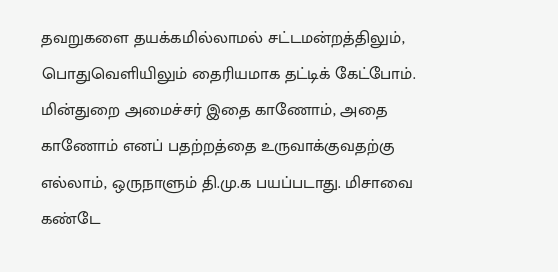தவறுகளை தயக்கமில்லாமல் சட்டமன்றத்திலும், பொதுவெளியிலும் தைரியமாக தட்டிக் கேட்போம். மின்துறை அமைச்சர் இதை காணோம், அதை காணோம் எனப் பதற்றத்தை உருவாக்குவதற்கு எல்லாம், ஒருநாளும் தி.மு.க பயப்படாது. மிசாவை கண்டே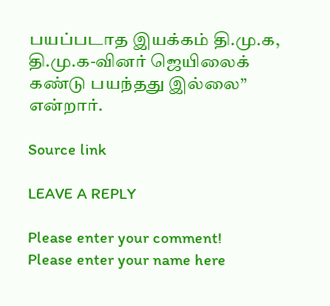பயப்படாத இயக்கம் தி.மு.க, தி.மு.க-வினர் ஜெயிலைக் கண்டு பயந்தது இல்லை” என்றார்.

Source link

LEAVE A REPLY

Please enter your comment!
Please enter your name here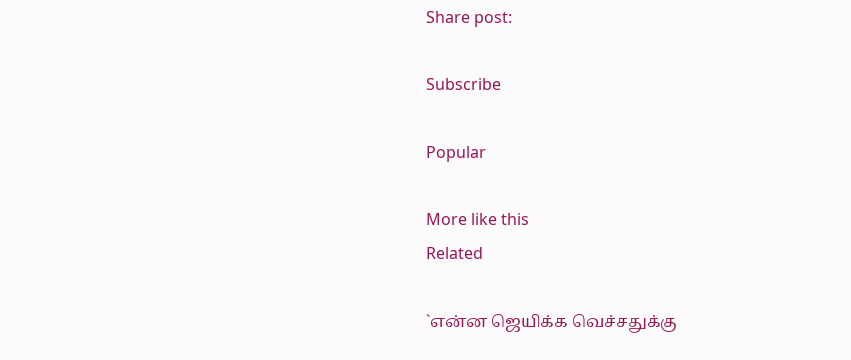Share post:

Subscribe

Popular

More like this
Related

`என்ன ஜெயிக்க வெச்சதுக்கு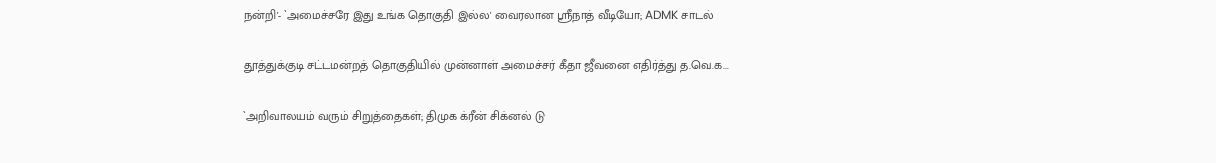நன்றி'- `அமைச்சரே இது உங்க தொகுதி இல்ல' வைரலான ஸ்ரீநாத் வீடியோ; ADMK சாடல்

தூத்துக்குடி சட்டமன்றத் தொகுதியில் முன்னாள் அமைச்சர் கீதா ஜீவனை எதிர்த்து த.வெ.க...

`அறிவாலயம் வரும் சிறுத்தைகள்; திமுக க்ரீன் சிக்னல் டு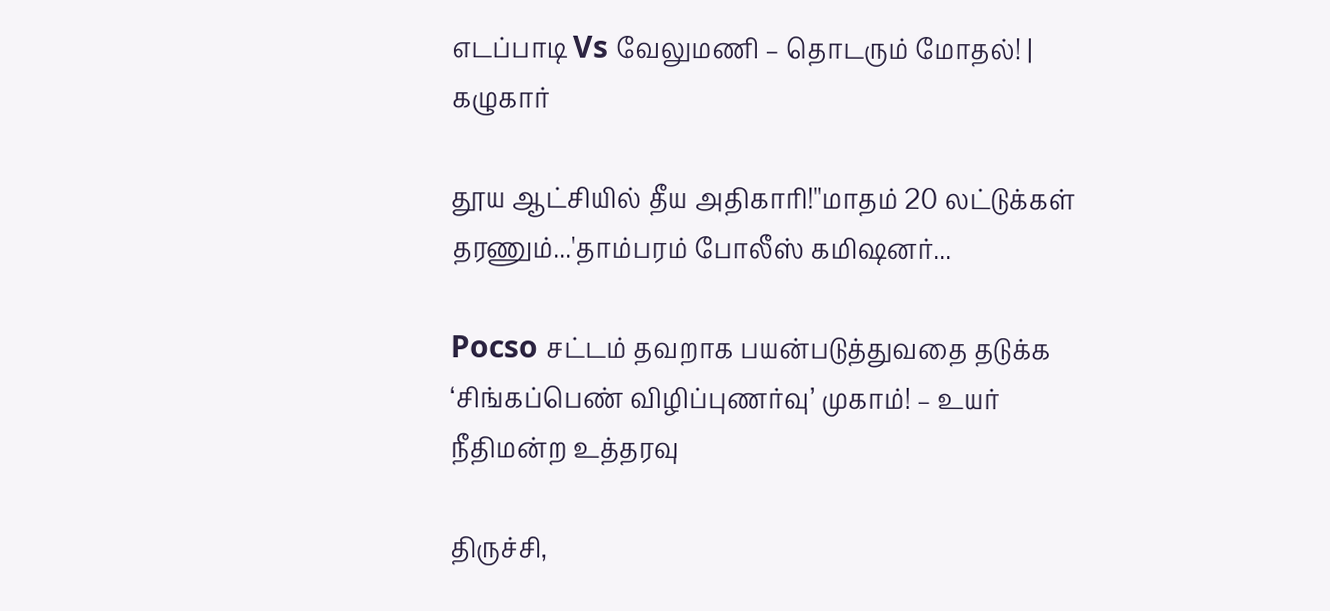எடப்பாடி Vs வேலுமணி – தொடரும் மோதல்! | கழுகார்

தூய ஆட்சியில் தீய அதிகாரி!''மாதம் 20 லட்டுக்கள் தரணும்...'தாம்பரம் போலீஸ் கமிஷனர்...

Pocso சட்டம் தவறாக பயன்படுத்துவதை தடுக்க ‘சிங்கப்பெண் விழிப்புணர்வு’ முகாம்! – உயர் நீதிமன்ற உத்தரவு

திருச்சி,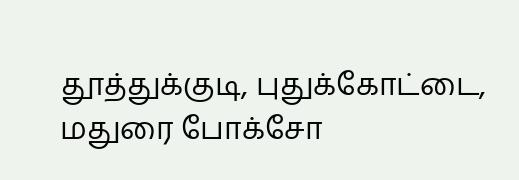தூத்துக்குடி, புதுக்கோட்டை, மதுரை போக்சோ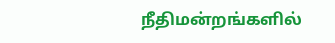நீதிமன்றங்களில்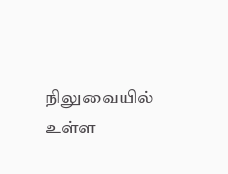நிலுவையில் உள்ள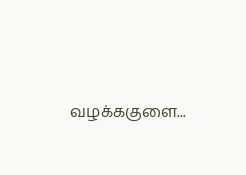வழக்ககுளை...